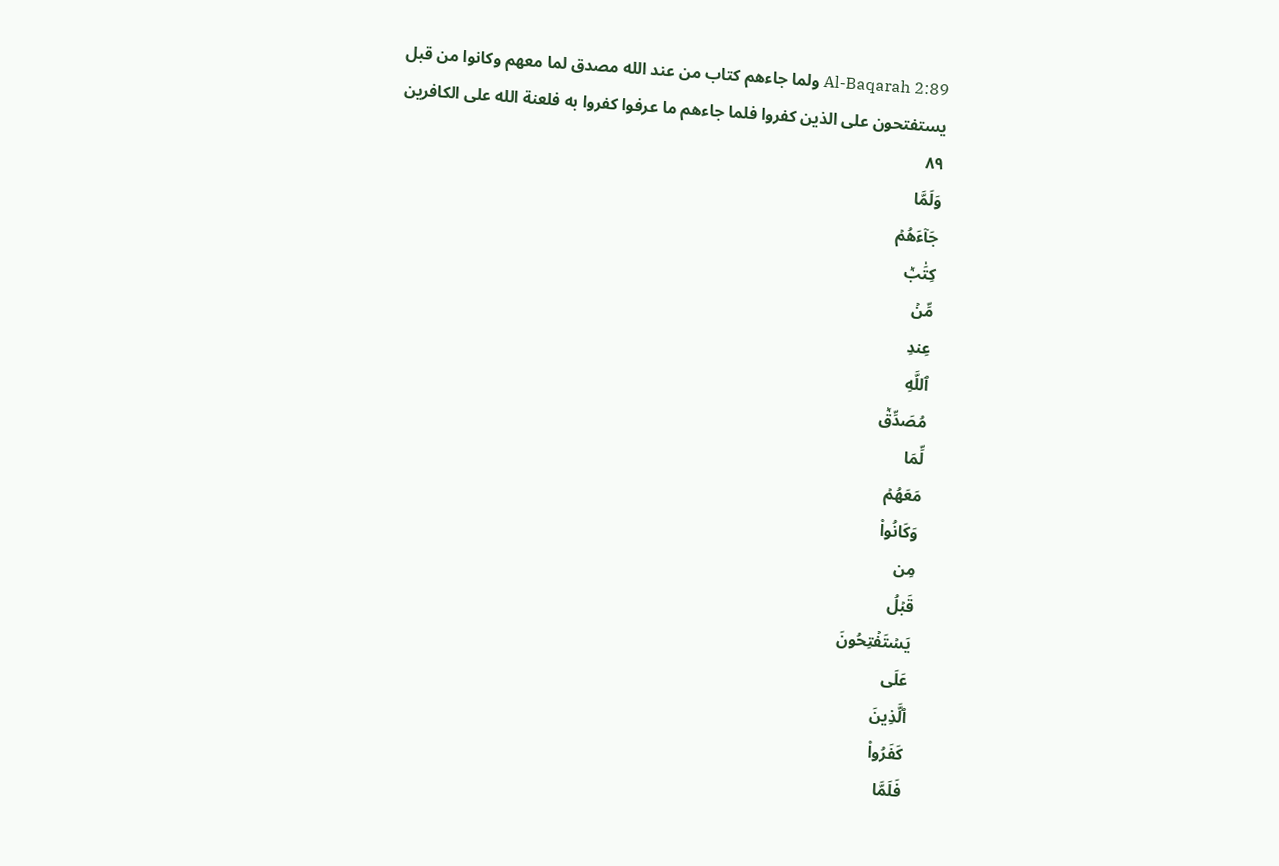Al-Baqarah 2:89 ولما جاءهم كتاب من عند الله مصدق لما معهم وكانوا من قبل يستفتحون على الذين كفروا فلما جاءهم ما عرفوا كفروا به فلعنة الله على الكافرين ٨٩
وَلَمَّا
جَآءَهُمۡ
كِتَٰبٞ
مِّنۡ
عِندِ
ٱللَّهِ
مُصَدِّقٞ
لِّمَا
مَعَهُمۡ
وَكَانُواْ
مِن
قَبۡلُ
يَسۡتَفۡتِحُونَ
عَلَى
ٱلَّذِينَ
كَفَرُواْ
فَلَمَّا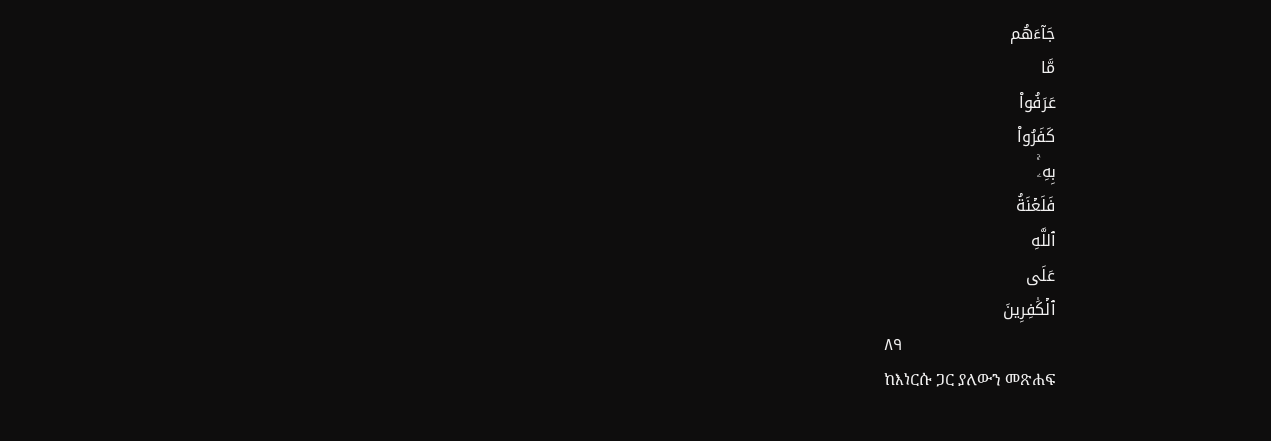جَآءَهُم
مَّا
عَرَفُواْ
كَفَرُواْ
بِهِۦۚ
فَلَعۡنَةُ
ٱللَّهِ
عَلَى
ٱلۡكَٰفِرِينَ
٨٩
ከእነርሱ ጋር ያለውን መጽሐፍ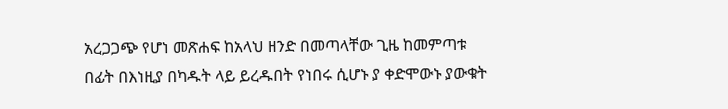አረጋጋጭ የሆነ መጽሐፍ ከአላህ ዘንድ በመጣላቸው ጊዜ ከመምጣቱ በፊት በእነዚያ በካዱት ላይ ይረዱበት የነበሩ ሲሆኑ ያ ቀድሞውኑ ያውቁት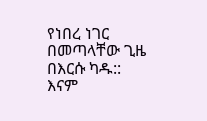የነበረ ነገር በመጣላቸው ጊዜ በእርሱ ካዱ:: እናም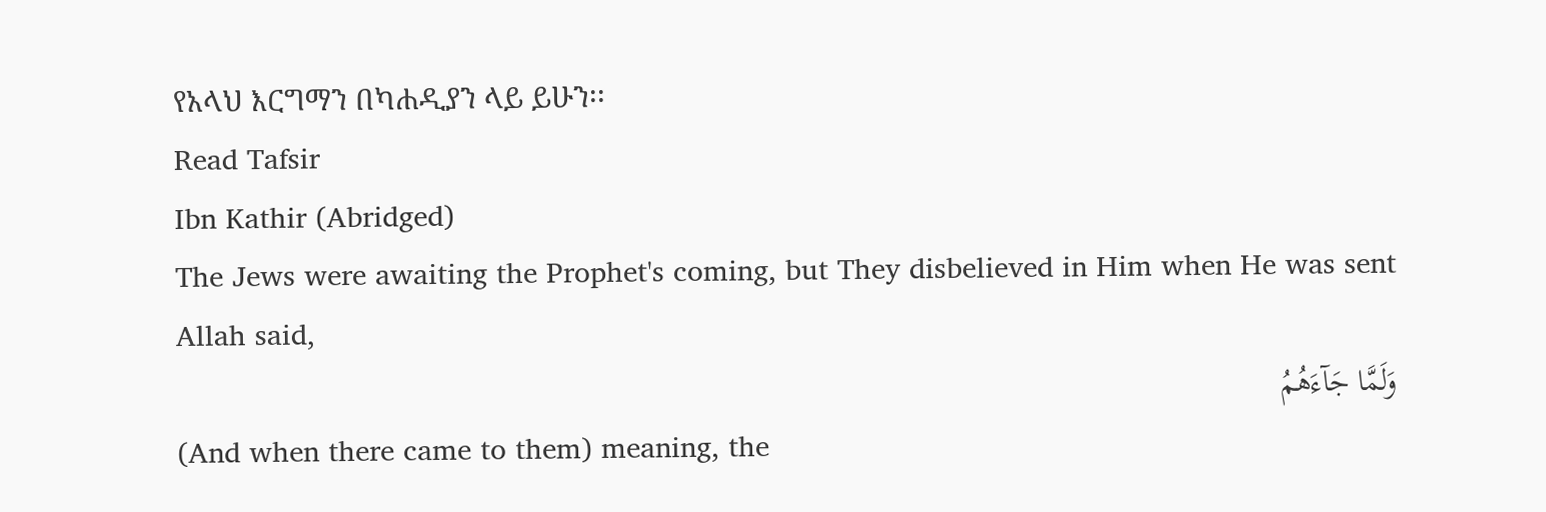የአላህ እርግማን በካሐዲያን ላይ ይሁን፡፡
Read Tafsir
Ibn Kathir (Abridged)
The Jews were awaiting the Prophet's coming, but They disbelieved in Him when He was sent
Allah said,
وَلَمَّا جَآءَهُمُ
(And when there came to them) meaning, the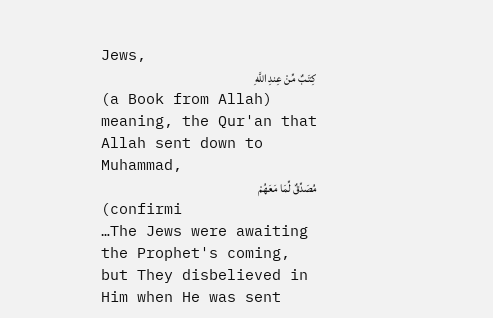Jews,
كِتَـبٌ مِّنْ عِندِ اللَّهِ
(a Book from Allah) meaning, the Qur'an that Allah sent down to Muhammad,
مُصَدِّقٌ لِّمَا مَعَهُمْ
(confirmi
…The Jews were awaiting the Prophet's coming, but They disbelieved in Him when He was sent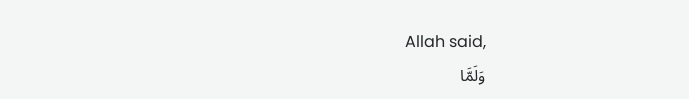Allah said,
وَلَمَّا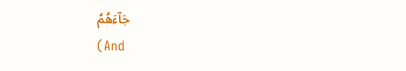جَآءَهُمُ
(And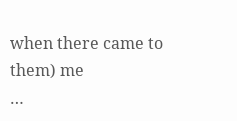when there came to them) me
…